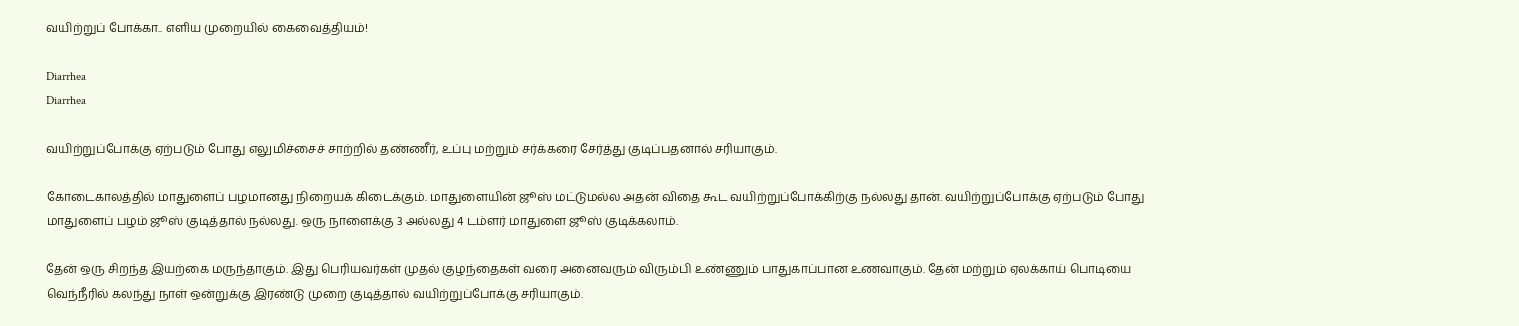வயிற்றுப் போக்கா.. எளிய முறையில் கைவைத்தியம்!

Diarrhea
Diarrhea

வயிற்றுப்போக்கு ஏற்படும் போது எலுமிச்சைச் சாற்றில் தண்ணீர், உப்பு மற்றும் சர்க்கரை சேர்த்து குடிப்பதனால் சரியாகும்.

கோடைகாலத்தில் மாதுளைப் பழமானது நிறையக் கிடைக்கும். மாதுளையின் ஜூஸ் மட்டுமல்ல அதன் விதை கூட வயிற்றுப்போக்கிற்கு நல்லது தான். வயிற்றுப்போக்கு ஏற்படும் போது மாதுளைப் பழம் ஜூஸ் குடித்தால் நல்லது. ஒரு நாளைக்கு 3 அல்லது 4 டம்ளர் மாதுளை ஜூஸ் குடிக்கலாம்.

தேன் ஒரு சிறந்த இயற்கை மருந்தாகும். இது பெரியவர்கள் முதல் குழந்தைகள் வரை அனைவரும் விரும்பி உண்ணும் பாதுகாப்பான உணவாகும். தேன் மற்றும் ஏலக்காய் பொடியை வெந்நீரில் கலந்து நாள் ஒன்றுக்கு இரண்டு முறை குடித்தால் வயிற்றுப்போக்கு சரியாகும்.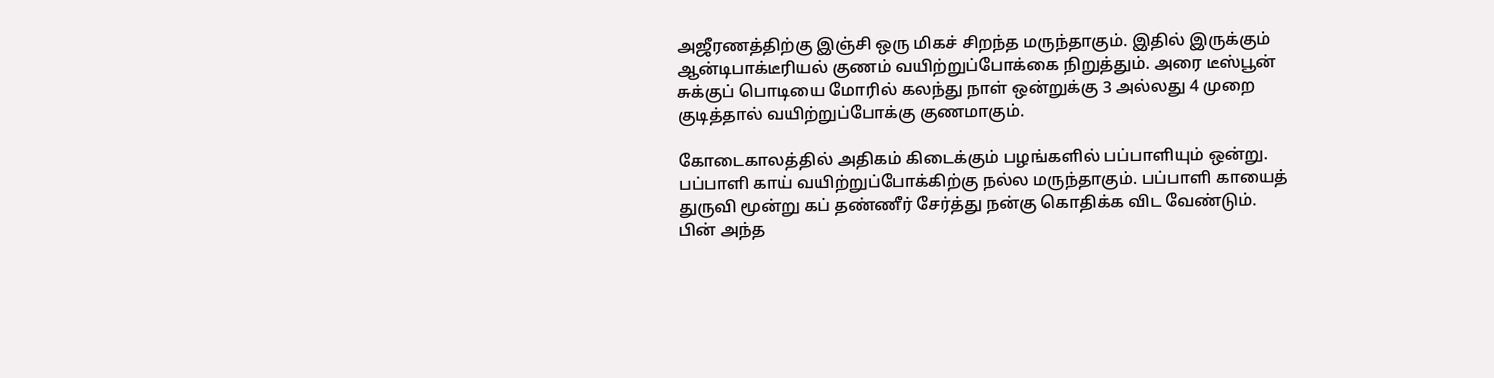அஜீரணத்திற்கு இஞ்சி ஒரு மிகச் சிறந்த மருந்தாகும். இதில் இருக்கும் ஆன்டிபாக்டீரியல் குணம் வயிற்றுப்போக்கை நிறுத்தும். அரை டீஸ்பூன் சுக்குப் பொடியை மோரில் கலந்து நாள் ஒன்றுக்கு 3 அல்லது 4 முறை குடித்தால் வயிற்றுப்போக்கு குணமாகும்.

கோடைகாலத்தில் அதிகம் கிடைக்கும் பழங்களில் பப்பாளியும் ஒன்று. பப்பாளி காய் வயிற்றுப்போக்கிற்கு நல்ல மருந்தாகும். பப்பாளி காயைத் துருவி மூன்று கப் தண்ணீர் சேர்த்து நன்கு கொதிக்க விட வேண்டும். பின் அந்த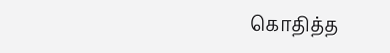கொதித்த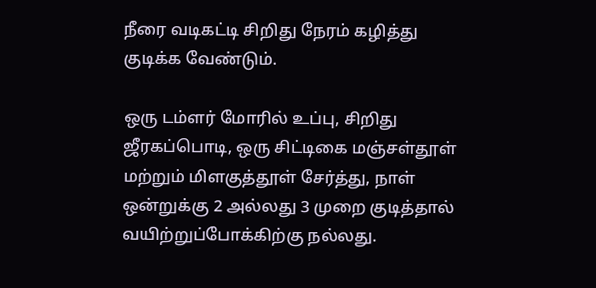நீரை வடிகட்டி சிறிது நேரம் கழித்து குடிக்க வேண்டும்.

ஒரு டம்ளர் மோரில் உப்பு, சிறிது ஜீரகப்பொடி, ஒரு சிட்டிகை மஞ்சள்தூள் மற்றும் மிளகுத்தூள் சேர்த்து, நாள் ஒன்றுக்கு 2 அல்லது 3 முறை குடித்தால் வயிற்றுப்போக்கிற்கு நல்லது.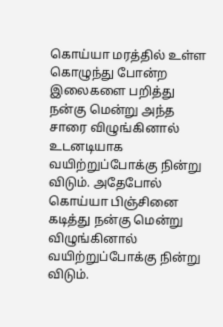கொய்யா மரத்தில் உள்ள கொழுந்து போன்ற இலைகளை பறித்து நன்கு மென்று அந்த சாரை விழுங்கினால் உடனடியாக வயிற்றுப்போக்கு நின்று விடும். அதேபோல் கொய்யா பிஞ்சினை கடித்து நன்கு மென்று விழுங்கினால் வயிற்றுப்போக்கு நின்று விடும்.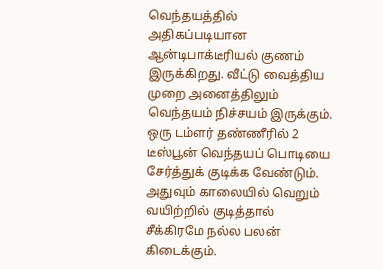வெந்தயத்தில் அதிகப்படியான ஆன்டிபாக்டீரியல் குணம் இருக்கிறது. வீட்டு வைத்திய முறை அனைத்திலும் வெந்தயம் நிச்சயம் இருக்கும். ஒரு டம்ளர் தண்ணீரில் 2 டீஸ்பூன் வெந்தயப் பொடியை சேர்த்துக் குடிக்க வேண்டும். அதுவும் காலையில் வெறும் வயிற்றில் குடித்தால் சீக்கிரமே நல்ல பலன் கிடைக்கும்.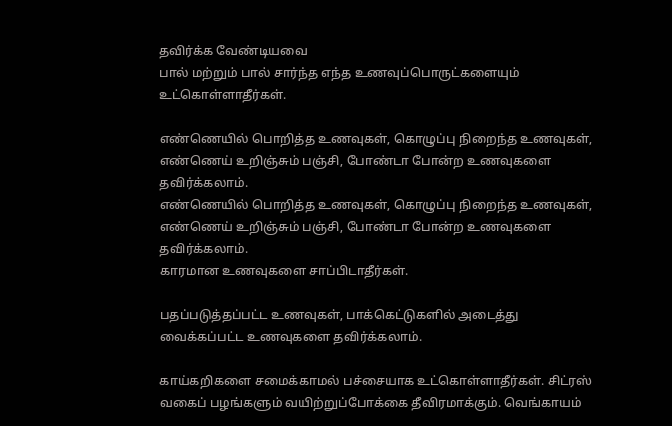தவிர்க்க வேண்டியவை
பால் மற்றும் பால் சார்ந்த எந்த உணவுப்பொருட்களையும் உட்கொள்ளாதீர்கள்.

எண்ணெயில் பொறித்த உணவுகள், கொழுப்பு நிறைந்த உணவுகள், எண்ணெய் உறிஞ்சும் பஞ்சி, போண்டா போன்ற உணவுகளை தவிர்க்கலாம்.
எண்ணெயில் பொறித்த உணவுகள், கொழுப்பு நிறைந்த உணவுகள், எண்ணெய் உறிஞ்சும் பஞ்சி, போண்டா போன்ற உணவுகளை தவிர்க்கலாம்.
காரமான உணவுகளை சாப்பிடாதீர்கள்.

பதப்படுத்தப்பட்ட உணவுகள், பாக்கெட்டுகளில் அடைத்து வைக்கப்பட்ட உணவுகளை தவிர்க்கலாம்.

காய்கறிகளை சமைக்காமல் பச்சையாக உட்கொள்ளாதீர்கள். சிட்ரஸ் வகைப் பழங்களும் வயிற்றுப்போக்கை தீவிரமாக்கும். வெங்காயம்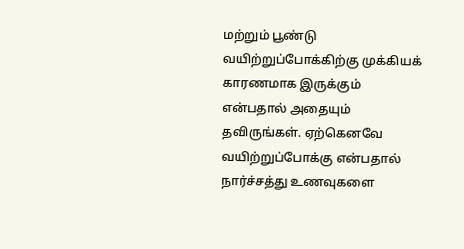மற்றும் பூண்டு வயிற்றுப்போக்கிற்கு முக்கியக் காரணமாக இருக்கும் என்பதால் அதையும் தவிருங்கள். ஏற்கெனவே வயிற்றுப்போக்கு என்பதால் நார்ச்சத்து உணவுகளை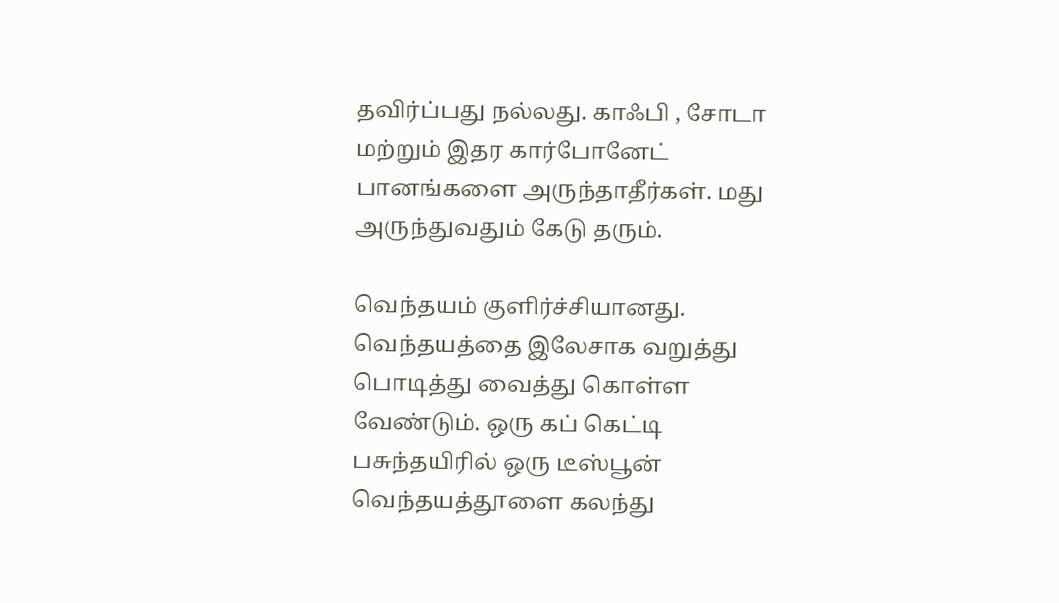தவிர்ப்பது நல்லது. காஃபி , சோடா மற்றும் இதர கார்போனேட் பானங்களை அருந்தாதீர்கள். மது அருந்துவதும் கேடு தரும்.

வெந்தயம் குளிர்ச்சியானது. வெந்தயத்தை இலேசாக வறுத்து பொடித்து வைத்து கொள்ள வேண்டும். ஒரு கப் கெட்டி பசுந்தயிரில் ஒரு டீஸ்பூன் வெந்தயத்தூளை கலந்து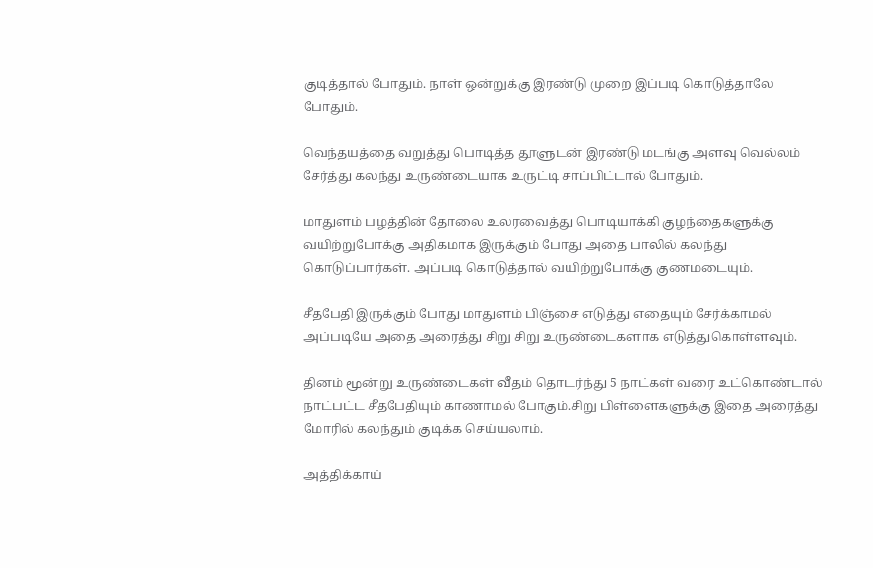குடித்தால் போதும். நாள் ஒன்றுக்கு இரண்டு முறை இப்படி கொடுத்தாலே போதும்.

வெந்தயத்தை வறுத்து பொடித்த தூளுடன் இரண்டு மடங்கு அளவு வெல்லம் சேர்த்து கலந்து உருண்டையாக உருட்டி சாப்பிட்டால் போதும்.

மாதுளம் பழத்தின் தோலை உலரவைத்து பொடியாக்கி குழந்தைகளுக்கு வயிற்றுபோக்கு அதிகமாக இருக்கும் போது அதை பாலில் கலந்து கொடுப்பார்கள். அப்படி கொடுத்தால் வயிற்றுபோக்கு குணமடையும்.

சீதபேதி இருக்கும் போது மாதுளம் பிஞ்சை எடுத்து எதையும் சேர்க்காமல் அப்படியே அதை அரைத்து சிறு சிறு உருண்டைகளாக எடுத்துகொள்ளவும்.

தினம் மூன்று உருண்டைகள் வீதம் தொடர்ந்து 5 நாட்கள் வரை உட்கொண்டால் நாட்பட்ட சீதபேதியும் காணாமல் போகும்.சிறு பிள்ளைகளுக்கு இதை அரைத்து மோரில் கலந்தும் குடிக்க செய்யலாம்.

அத்திக்காய்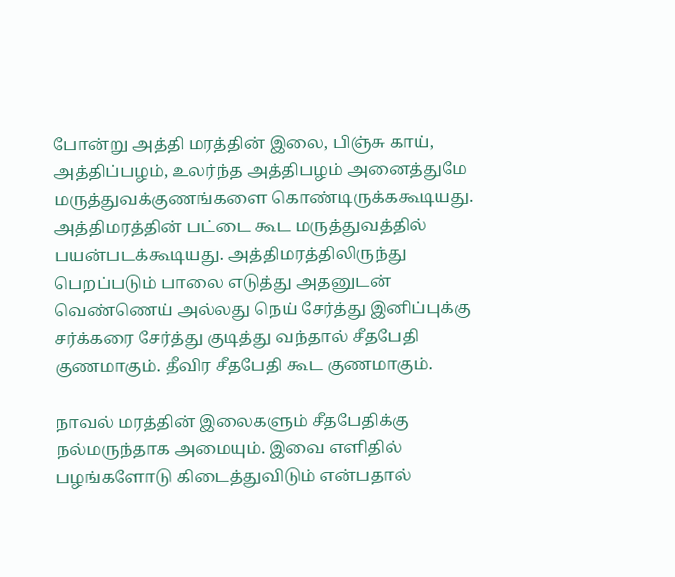போன்று அத்தி மரத்தின் இலை, பிஞ்சு காய், அத்திப்பழம், உலர்ந்த அத்திபழம் அனைத்துமே மருத்துவக்குணங்களை கொண்டிருக்ககூடியது. அத்திமரத்தின் பட்டை கூட மருத்துவத்தில் பயன்படக்கூடியது. அத்திமரத்திலிருந்து பெறப்படும் பாலை எடுத்து அதனுடன் வெண்ணெய் அல்லது நெய் சேர்த்து இனிப்புக்கு சர்க்கரை சேர்த்து குடித்து வந்தால் சீதபேதி குணமாகும். தீவிர சீதபேதி கூட குணமாகும்.

நாவல் மரத்தின் இலைகளும் சீதபேதிக்கு நல்மருந்தாக அமையும். இவை எளிதில் பழங்களோடு கிடைத்துவிடும் என்பதால்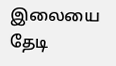இலையை தேடி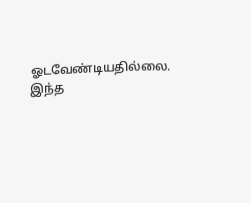ஓடவேண்டியதில்லை. இந்த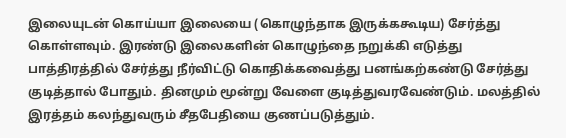இலையுடன் கொய்யா இலையை (கொழுந்தாக இருக்ககூடிய) சேர்த்து கொள்ளவும். இரண்டு இலைகளின் கொழுந்தை நறுக்கி எடுத்து பாத்திரத்தில் சேர்த்து நீர்விட்டு கொதிக்கவைத்து பனங்கற்கண்டு சேர்த்து குடித்தால் போதும். தினமும் மூன்று வேளை குடித்துவரவேண்டும். மலத்தில் இரத்தம் கலந்துவரும் சீதபேதியை குணப்படுத்தும்.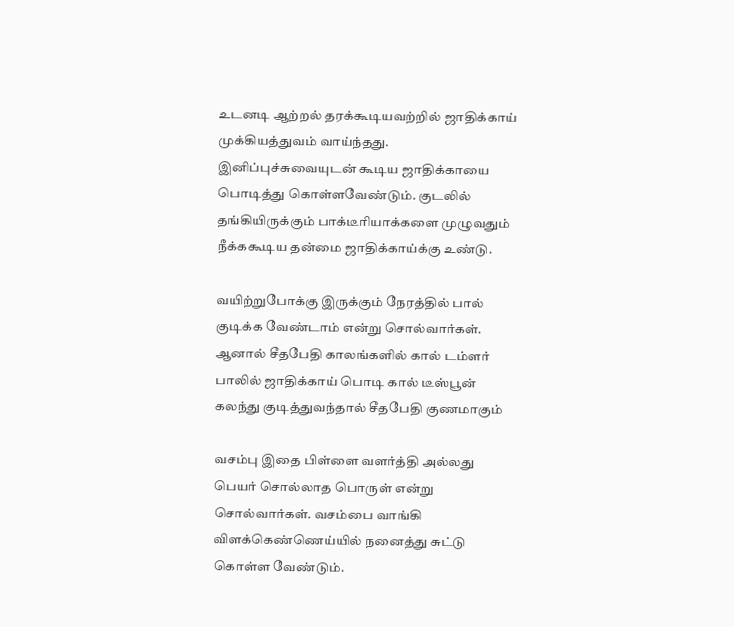உடனடி ஆற்றல் தரக்கூடியவற்றில் ஜாதிக்காய் முக்கியத்துவம் வாய்ந்தது. இனிப்புச்சுவையுடன் கூடிய ஜாதிக்காயை பொடித்து கொள்ளவேண்டும். குடலில் தங்கியிருக்கும் பாக்டீரியாக்களை முழுவதும் நீக்ககூடிய தன்மை ஜாதிக்காய்க்கு உண்டு.

வயிற்றுபோக்கு இருக்கும் நேரத்தில் பால் குடிக்க வேண்டாம் என்று சொல்வார்கள். ஆனால் சீதபேதி காலங்களில் கால் டம்ளர் பாலில் ஜாதிக்காய் பொடி கால் டீஸ்பூன் கலந்து குடித்துவந்தால் சீதபேதி குணமாகும்

வசம்பு இதை பிள்ளை வளர்த்தி அல்லது பெயர் சொல்லாத பொருள் என்று சொல்வார்கள். வசம்பை வாங்கி விளக்கெண்ணெய்யில் நனைத்து சுட்டு கொள்ள வேண்டும்.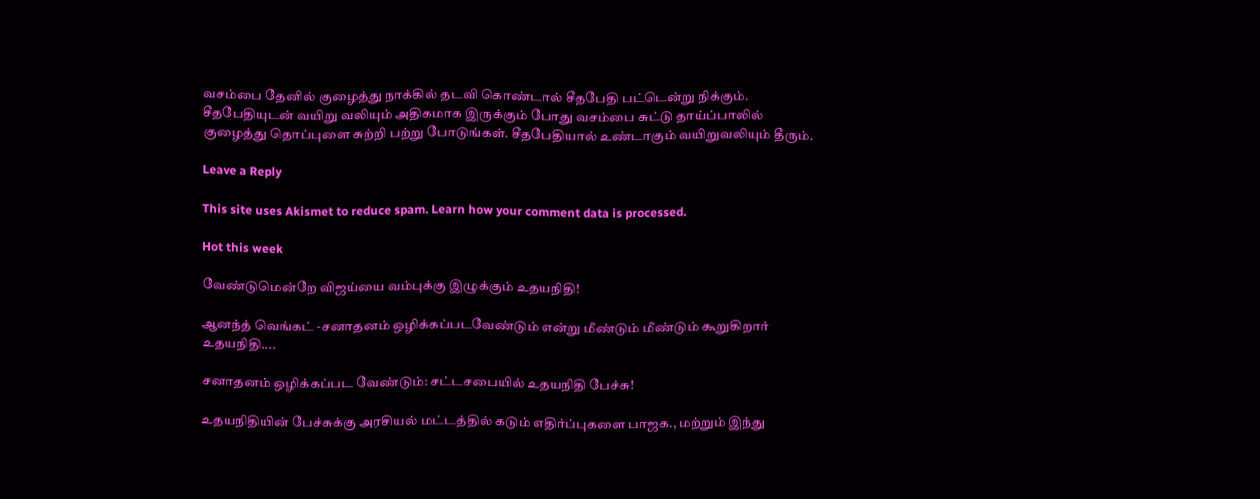வசம்பை தேனில் குழைத்து நாக்கில் தடவி கொண்டால் சீதபேதி பட்டென்று நிக்கும். சீதபேதியுடன் வயிறு வலியும் அதிகமாக இருக்கும் போது வசம்பை சுட்டு தாய்ப்பாலில் குழைத்து தொப்புளை சுற்றி பற்று போடுங்கள். சீதபேதியால் உண்டாகும் வயிறுவலியும் தீரும்.

Leave a Reply

This site uses Akismet to reduce spam. Learn how your comment data is processed.

Hot this week

வேண்டுமென்றே விஜய்யை வம்புக்கு இழுக்கும் உதயநிதி!

ஆனந்த் வெங்கட் -சனாதனம் ஒழிக்கப்படவேண்டும் என்று மீண்டும் மீண்டும் கூறுகிறார் உதயநிதி....

சனாதனம் ஒழிக்கப்பட வேண்டும்: சட்டசபையில் உதயநிதி பேச்சு!

உதயநிதியின் பேச்சுக்கு அரசியல் மட்டத்தில் கடும் எதிர்ப்புகளை பாஜக., மற்றும் இந்து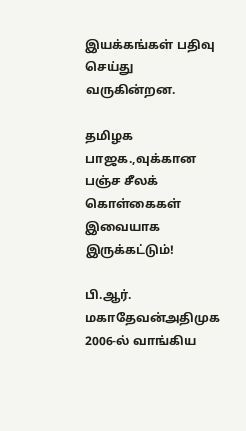இயக்கங்கள் பதிவு செய்து வருகின்றன.

தமிழக பாஜக.,வுக்கான பஞ்ச சீலக் கொள்கைகள் இவையாக இருக்கட்டும்!

பி.ஆர். மகாதேவன்அதிமுக 2006-ல் வாங்கிய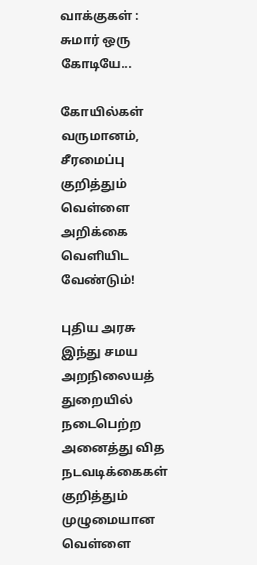வாக்குகள் : சுமார் ஒரு கோடியே...

கோயில்கள் வருமானம், சீரமைப்பு குறித்தும் வெள்ளை அறிக்கை வெளியிட வேண்டும்!

புதிய அரசு இந்து சமய அறநிலையத் துறையில் நடைபெற்ற அனைத்து வித நடவடிக்கைகள் குறித்தும் முழுமையான வெள்ளை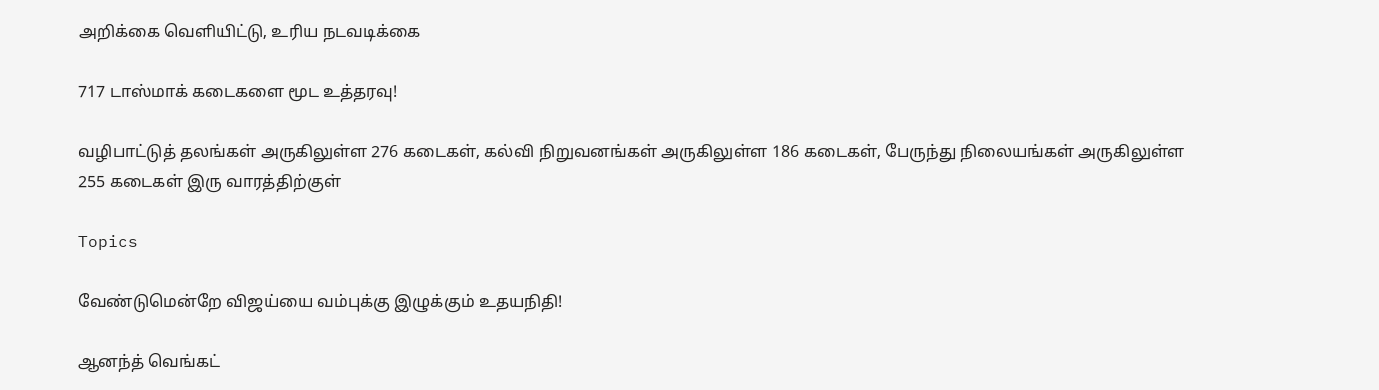அறிக்கை வெளியிட்டு, உரிய நடவடிக்கை

717 டாஸ்மாக் கடைகளை மூட உத்தரவு!

வழிபாட்டுத் தலங்கள் அருகிலுள்ள 276 கடைகள், கல்வி நிறுவனங்கள் அருகிலுள்ள 186 கடைகள், பேருந்து நிலையங்கள் அருகிலுள்ள 255 கடைகள் இரு வாரத்திற்குள்

Topics

வேண்டுமென்றே விஜய்யை வம்புக்கு இழுக்கும் உதயநிதி!

ஆனந்த் வெங்கட்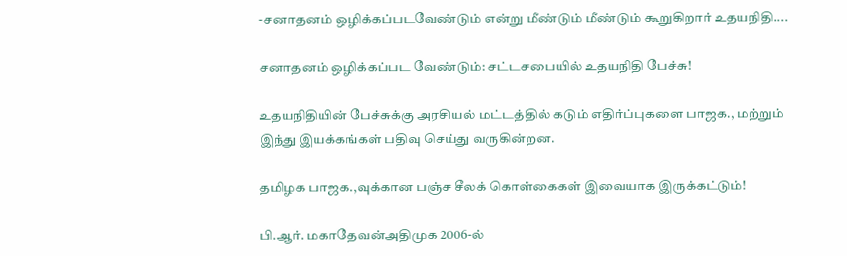-சனாதனம் ஒழிக்கப்படவேண்டும் என்று மீண்டும் மீண்டும் கூறுகிறார் உதயநிதி....

சனாதனம் ஒழிக்கப்பட வேண்டும்: சட்டசபையில் உதயநிதி பேச்சு!

உதயநிதியின் பேச்சுக்கு அரசியல் மட்டத்தில் கடும் எதிர்ப்புகளை பாஜக., மற்றும் இந்து இயக்கங்கள் பதிவு செய்து வருகின்றன.

தமிழக பாஜக.,வுக்கான பஞ்ச சீலக் கொள்கைகள் இவையாக இருக்கட்டும்!

பி.ஆர். மகாதேவன்அதிமுக 2006-ல்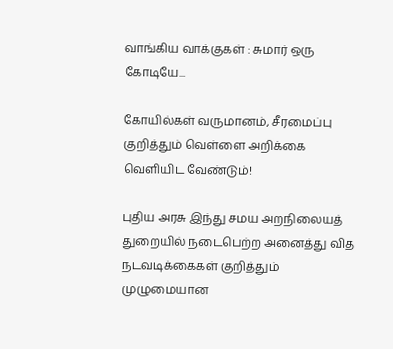வாங்கிய வாக்குகள் : சுமார் ஒரு கோடியே...

கோயில்கள் வருமானம், சீரமைப்பு குறித்தும் வெள்ளை அறிக்கை வெளியிட வேண்டும்!

புதிய அரசு இந்து சமய அறநிலையத் துறையில் நடைபெற்ற அனைத்து வித நடவடிக்கைகள் குறித்தும் முழுமையான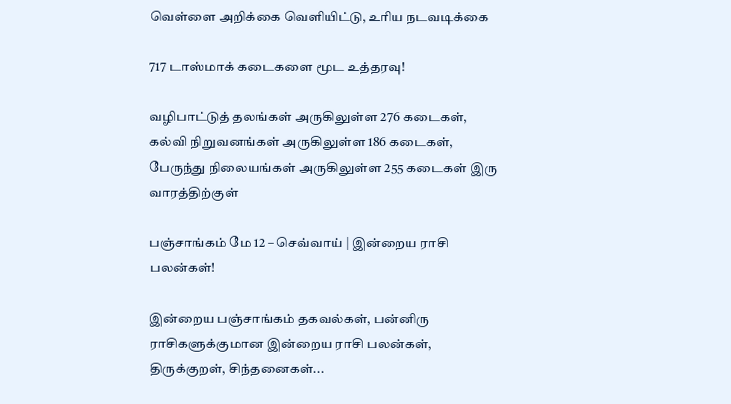வெள்ளை அறிக்கை வெளியிட்டு, உரிய நடவடிக்கை

717 டாஸ்மாக் கடைகளை மூட உத்தரவு!

வழிபாட்டுத் தலங்கள் அருகிலுள்ள 276 கடைகள், கல்வி நிறுவனங்கள் அருகிலுள்ள 186 கடைகள், பேருந்து நிலையங்கள் அருகிலுள்ள 255 கடைகள் இரு வாரத்திற்குள்

பஞ்சாங்கம் மே 12 – செவ்வாய் | இன்றைய ராசி பலன்கள்!

இன்றைய பஞ்சாங்கம் தகவல்கள், பன்னிரு ராசிகளுக்குமான இன்றைய ராசி பலன்கள், திருக்குறள், சிந்தனைகள்...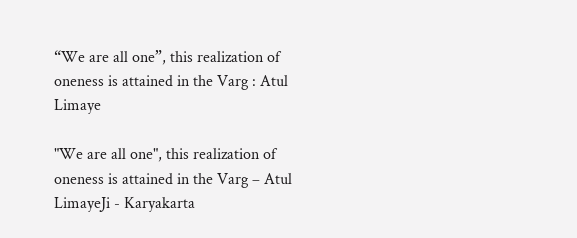“We are all one”, this realization of oneness is attained in the Varg : Atul Limaye

"We are all one", this realization of oneness is attained in the Varg – Atul LimayeJi - Karyakarta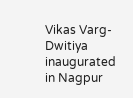Vikas Varg-Dwitiya inaugurated in Nagpur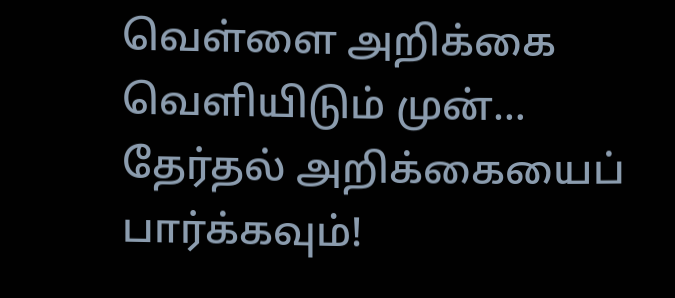வெள்ளை அறிக்கை வெளியிடும் முன்… தேர்தல் அறிக்கையைப் பார்க்கவும்!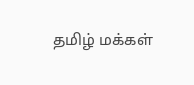தமிழ் மக்கள்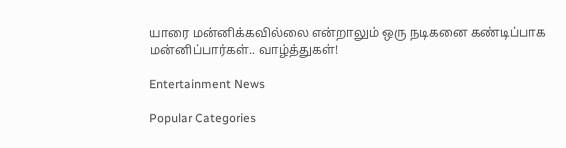யாரை மன்னிக்கவில்லை என்றாலும் ஒரு நடிகனை கண்டிப்பாக மன்னிப்பார்கள்.. வாழ்த்துகள்!

Entertainment News

Popular Categories